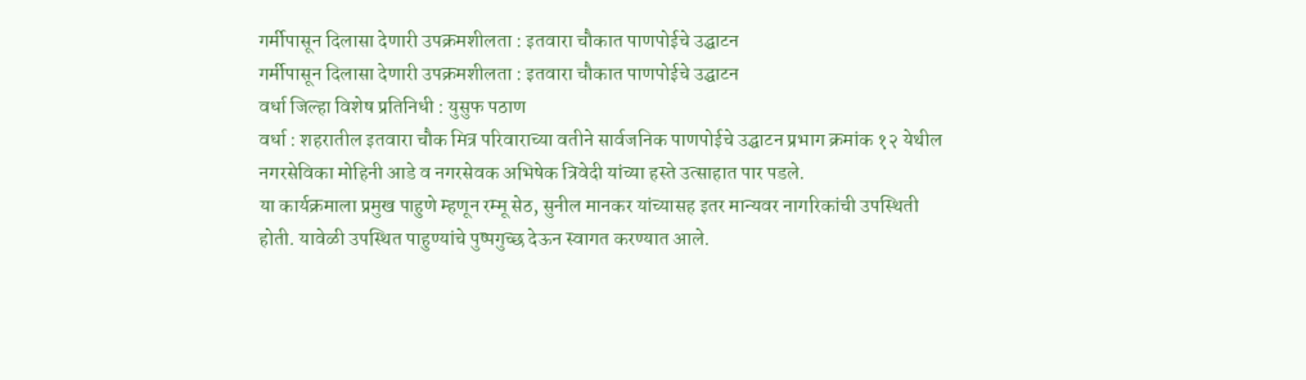गर्मीपासून दिलासा देणारी उपक्रमशीलता : इतवारा चौकात पाणपोईचे उद्घाटन
गर्मीपासून दिलासा देणारी उपक्रमशीलता : इतवारा चौकात पाणपोईचे उद्घाटन
वर्धा जिल्हा विशेष प्रतिनिधी : युसुफ पठाण
वर्धा : शहरातील इतवारा चौक मित्र परिवाराच्या वतीने सार्वजनिक पाणपोईचे उद्घाटन प्रभाग क्रमांक १२ येथील नगरसेविका मोहिनी आडे व नगरसेवक अभिषेक त्रिवेदी यांच्या हस्ते उत्साहात पार पडले.
या कार्यक्रमाला प्रमुख पाहुणे म्हणून रम्मू सेठ, सुनील मानकर यांच्यासह इतर मान्यवर नागरिकांची उपस्थिती होती. यावेळी उपस्थित पाहुण्यांचे पुष्पगुच्छ देऊन स्वागत करण्यात आले.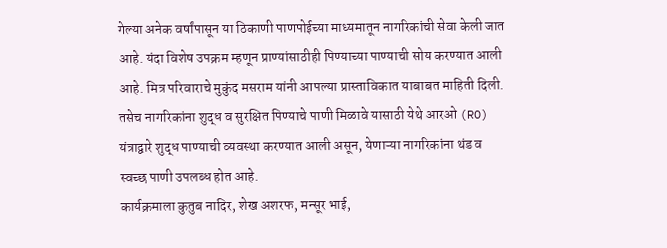गेल्या अनेक वर्षांपासून या ठिकाणी पाणपोईच्या माध्यमातून नागरिकांची सेवा केली जात आहे. यंदा विशेष उपक्रम म्हणून प्राण्यांसाठीही पिण्याच्या पाण्याची सोय करण्यात आली आहे. मित्र परिवाराचे मुकुंद मसराम यांनी आपल्या प्रास्ताविकात याबाबत माहिती दिली.
तसेच नागरिकांना शुद्ध व सुरक्षित पिण्याचे पाणी मिळावे यासाठी येथे आरओ (RO) यंत्राद्वारे शुद्ध पाण्याची व्यवस्था करण्यात आली असून, येणाऱ्या नागरिकांना थंड व स्वच्छ पाणी उपलब्ध होत आहे.
कार्यक्रमाला कुतुब नादिर, शेख अशरफ, मन्सूर भाई,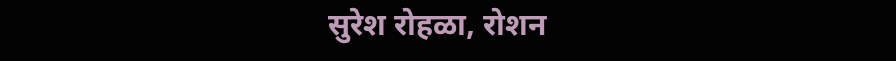सुरेश रोहळा, रोशन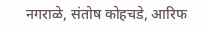नगराळे, संतोष कोहचडे, आरिफ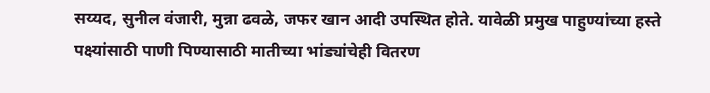सय्यद, सुनील वंजारी, मुन्ना ढवळे, जफर खान आदी उपस्थित होते. यावेळी प्रमुख पाहुण्यांच्या हस्ते पक्ष्यांसाठी पाणी पिण्यासाठी मातीच्या भांड्यांचेही वितरण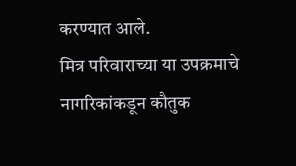करण्यात आले.
मित्र परिवाराच्या या उपक्रमाचे नागरिकांकडून कौतुक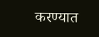करण्यात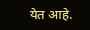येत आहे.